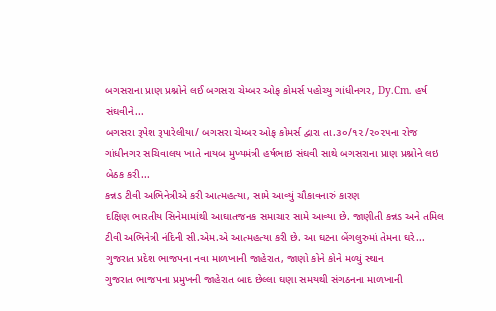બગસરાના પ્રાણ પ્રશ્નોને લઈ બગસરા ચેમ્બર ઓફ કોમર્સ પહોચ્યુ ગાંધીનગર, Dy.Cm. હર્ષ સંઘવીને...
બગસરા રૂપેશ રૂપારેલીયા/ બગસરા ચેમ્બર ઓફ કોમર્સ દ્વારા તા.૩૦/૧૨/૨૦૨૫ના રોજ ગાંધીનગર સચિવાલય ખાતે નાયબ મુખ્યમંત્રી હર્ષભાઇ સંઘવી સાથે બગસરાના પ્રાણ પ્રશ્નોને લઇ બેઠક કરી...
કન્નડ ટીવી અભિનેત્રીએ કરી આત્મહત્યા, સામે આવ્યું ચૌકાવનારું કારણ
દક્ષિણ ભારતીય સિનેમામાંથી આઘાતજનક સમાચાર સામે આવ્યા છે. જાણીતી કન્નડ અને તમિલ ટીવી અભિનેત્રી નંદિની સી.એમ.એ આત્મહત્યા કરી છે. આ ઘટના બેંગલુરુમાં તેમના ઘરે...
ગુજરાત પ્રદેશ ભાજપના નવા માળખાની જાહેરાત, જાણો કોને કોને મળ્યું સ્થાન
ગુજરાત ભાજપના પ્રમુખની જાહેરાત બાદ છેલ્લા ઘણા સમયથી સંગઠનના માળખાની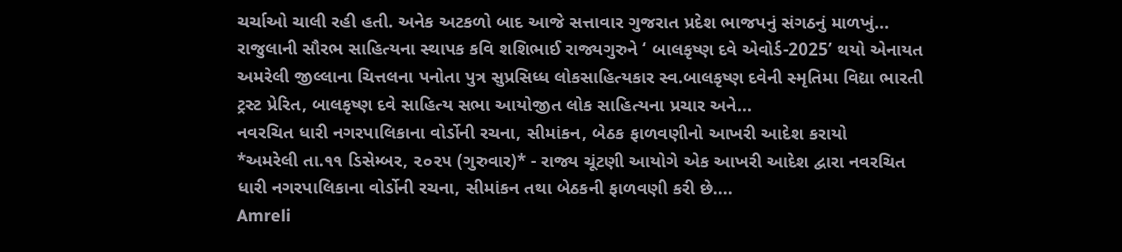ચર્ચાઓ ચાલી રહી હતી. અનેક અટકળો બાદ આજે સત્તાવાર ગુજરાત પ્રદેશ ભાજપનું સંગઠનું માળખું...
રાજુલાની સૌરભ સાહિત્યના સ્થાપક કવિ શશિભાઈ રાજ્યગુરુને ‘ બાલકૃષ્ણ દવે એવોર્ડ-2025’ થયો એનાયત
અમરેલી જીલ્લાના ચિત્તલના પનોતા પુત્ર સુપ્રસિધ્ધ લોકસાહિત્યકાર સ્વ.બાલકૃષ્ણ દવેની સ્મૃતિમા વિદ્યા ભારતી ટ્રસ્ટ પ્રેરિત, બાલકૃષ્ણ દવે સાહિત્ય સભા આયોજીત લોક સાહિત્યના પ્રચાર અને...
નવરચિત ધારી નગરપાલિકાના વોર્ડોની રચના, સીમાંકન, બેઠક ફાળવણીનો આખરી આદેશ કરાયો
*અમરેલી તા.૧૧ ડિસેમ્બર, ૨૦૨૫ (ગુરુવાર)* - રાજ્ય ચૂંટણી આયોગે એક આખરી આદેશ દ્વારા નવરચિત ધારી નગરપાલિકાના વોર્ડોની રચના, સીમાંકન તથા બેઠકની ફાળવણી કરી છે....
Amreli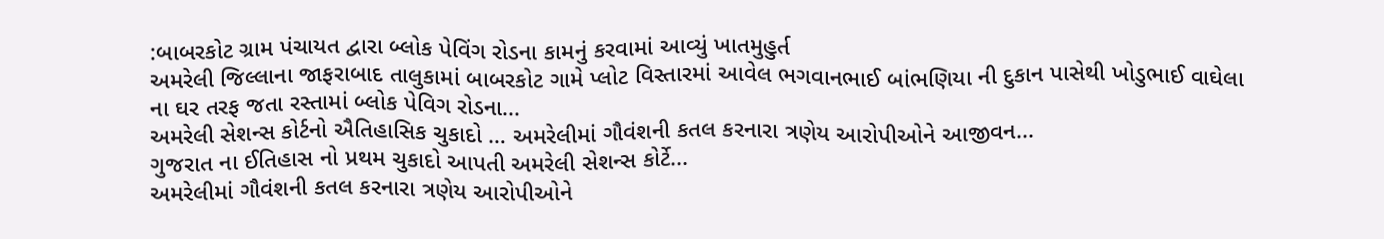:બાબરકોટ ગ્રામ પંચાયત દ્વારા બ્લોક પેવિંગ રોડના કામનું કરવામાં આવ્યું ખાતમુહુર્ત
અમરેલી જિલ્લાના જાફરાબાદ તાલુકામાં બાબરકોટ ગામે પ્લોટ વિસ્તારમાં આવેલ ભગવાનભાઈ બાંભણિયા ની દુકાન પાસેથી ખોડુભાઈ વાઘેલા ના ઘર તરફ જતા રસ્તામાં બ્લોક પેવિગ રોડના...
અમરેલી સેશન્સ કોર્ટનો ઐતિહાસિક ચુકાદો … અમરેલીમાં ગૌવંશની કતલ કરનારા ત્રણેય આરોપીઓને આજીવન...
ગુજરાત ના ઈતિહાસ નો પ્રથમ ચુકાદો આપતી અમરેલી સેશન્સ કોર્ટે...
અમરેલીમાં ગૌવંશની કતલ કરનારા ત્રણેય આરોપીઓને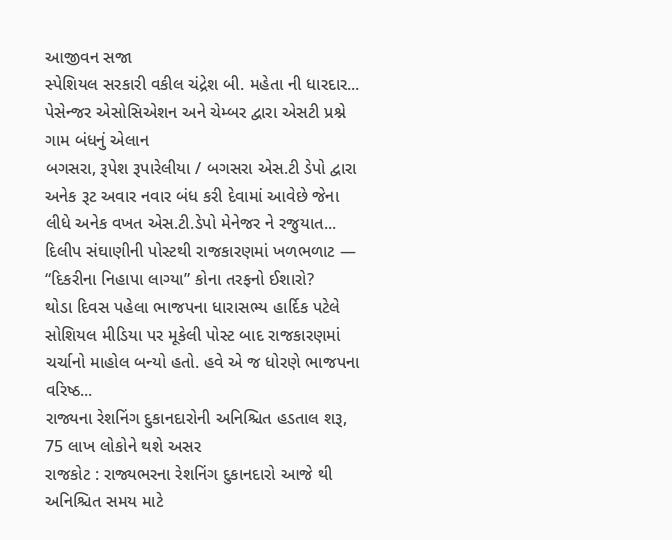આજીવન સજા
સ્પેશિયલ સરકારી વકીલ ચંદ્રેશ બી. મહેતા ની ધારદાર...
પેસેન્જર એસોસિએશન અને ચેમ્બર દ્વારા એસટી પ્રશ્ને ગામ બંધનું એલાન
બગસરા, રૂપેશ રૂપારેલીયા / બગસરા એસ.ટી ડેપો દ્વારા અનેક રૂટ અવાર નવાર બંધ કરી દેવામાં આવેછે જેના લીધે અનેક વખત એસ.ટી.ડેપો મેનેજર ને રજુયાત...
દિલીપ સંઘાણીની પોસ્ટથી રાજકારણમાં ખળભળાટ — “દિકરીના નિહાપા લાગ્યા” કોના તરફનો ઈશારો?
થોડા દિવસ પહેલા ભાજપના ધારાસભ્ય હાર્દિક પટેલે સોશિયલ મીડિયા પર મૂકેલી પોસ્ટ બાદ રાજકારણમાં ચર્ચાનો માહોલ બન્યો હતો. હવે એ જ ધોરણે ભાજપના વરિષ્ઠ...
રાજ્યના રેશનિંગ દુકાનદારોની અનિશ્ચિત હડતાલ શરૂ, 75 લાખ લોકોને થશે અસર
રાજકોટ : રાજ્યભરના રેશનિંગ દુકાનદારો આજે થી અનિશ્ચિત સમય માટે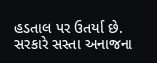હડતાલ પર ઉતર્યા છે.
સરકારે સસ્તા અનાજના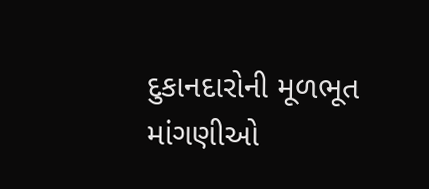દુકાનદારોની મૂળભૂત માંગણીઓ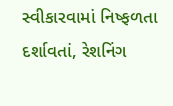સ્વીકારવામાં નિષ્ફળતા દર્શાવતાં, રેશનિંગ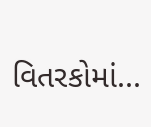વિતરકોમાં...